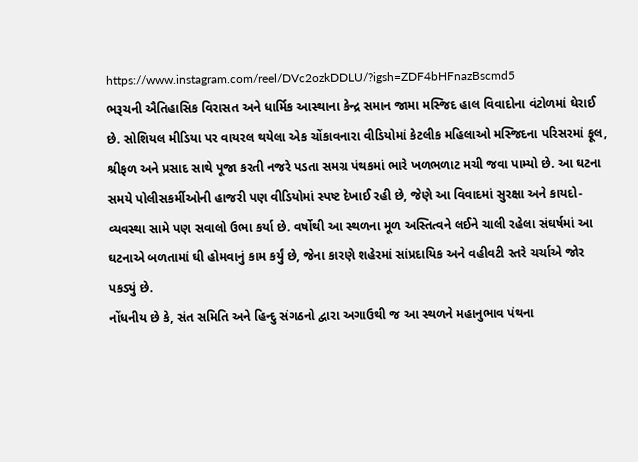https://www.instagram.com/reel/DVc2ozkDDLU/?igsh=ZDF4bHFnazBscmd5
ભરૂચની ઐતિહાસિક વિરાસત અને ધાર્મિક આસ્થાના કેન્દ્ર સમાન જામા મસ્જિદ હાલ વિવાદોના વંટોળમાં ઘેરાઈ છે. સોશિયલ મીડિયા પર વાયરલ થયેલા એક ચોંકાવનારા વીડિયોમાં કેટલીક મહિલાઓ મસ્જિદના પરિસરમાં ફૂલ, શ્રીફળ અને પ્રસાદ સાથે પૂજા કરતી નજરે પડતા સમગ્ર પંથકમાં ભારે ખળભળાટ મચી જવા પામ્યો છે. આ ઘટના સમયે પોલીસકર્મીઓની હાજરી પણ વીડિયોમાં સ્પષ્ટ દેખાઈ રહી છે, જેણે આ વિવાદમાં સુરક્ષા અને કાયદો-વ્યવસ્થા સામે પણ સવાલો ઉભા કર્યા છે. વર્ષોથી આ સ્થળના મૂળ અસ્તિત્વને લઈને ચાલી રહેલા સંઘર્ષમાં આ ઘટનાએ બળતામાં ઘી હોમવાનું કામ કર્યું છે, જેના કારણે શહેરમાં સાંપ્રદાયિક અને વહીવટી સ્તરે ચર્ચાએ જોર પકડ્યું છે.
નોંધનીય છે કે, સંત સમિતિ અને હિન્દુ સંગઠનો દ્વારા અગાઉથી જ આ સ્થળને મહાનુભાવ પંથના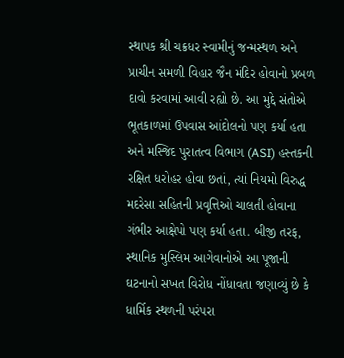સ્થાપક શ્રી ચક્રધર સ્વામીનું જન્મસ્થળ અને પ્રાચીન સમળી વિહાર જૈન મંદિર હોવાનો પ્રબળ દાવો કરવામાં આવી રહ્યો છે. આ મુદ્દે સંતોએ ભૂતકાળમાં ઉપવાસ આંદોલનો પણ કર્યા હતા અને મસ્જિદ પુરાતત્વ વિભાગ (ASI) હસ્તકની રક્ષિત ધરોહર હોવા છતાં, ત્યાં નિયમો વિરુદ્ધ મદરેસા સહિતની પ્રવૃત્તિઓ ચાલતી હોવાના ગંભીર આક્ષેપો પણ કર્યા હતા. બીજી તરફ, સ્થાનિક મુસ્લિમ આગેવાનોએ આ પૂજાની ઘટનાનો સખત વિરોધ નોંધાવતા જણાવ્યું છે કે ધાર્મિક સ્થળની પરંપરા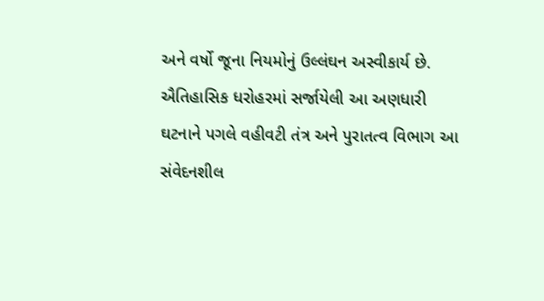અને વર્ષો જૂના નિયમોનું ઉલ્લંઘન અસ્વીકાર્ય છે. ઐતિહાસિક ધરોહરમાં સર્જાયેલી આ અણધારી ઘટનાને પગલે વહીવટી તંત્ર અને પુરાતત્વ વિભાગ આ સંવેદનશીલ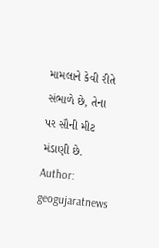મામલાને કેવી રીતે સંભાળે છે, તેના પર સૌની મીટ મંડાણી છે.
Author: geogujaratnews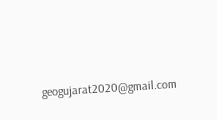geogujarat2020@gmail.com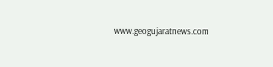www.geogujaratnews.com